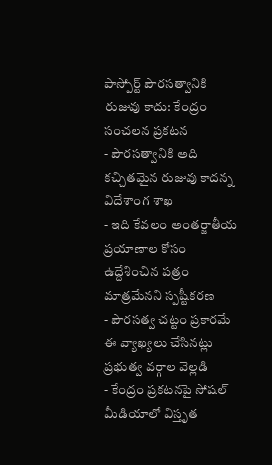పాస్పోర్ట్ పౌరసత్వానికి రుజువు కాదు: కేంద్రం సంచలన ప్రకటన
- పౌరసత్వానికి అది కచ్చితమైన రుజువు కాదన్న విదేశాంగ శాఖ
- ఇది కేవలం అంతర్జాతీయ ప్రయాణాల కోసం ఉద్దేశించిన పత్రం మాత్రమేనని స్పష్టీకరణ
- పౌరసత్వ చట్టం ప్రకారమే ఈ వ్యాఖ్యలు చేసినట్లు ప్రభుత్వ వర్గాల వెల్లడి
- కేంద్రం ప్రకటనపై సోషల్ మీడియాలో విస్తృత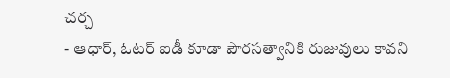చర్చ
- ఆధార్, ఓటర్ ఐడీ కూడా పౌరసత్వానికి రుజువులు కావని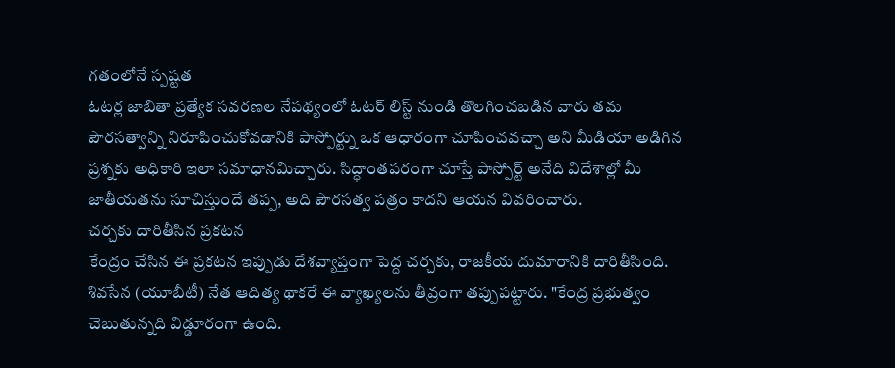గతంలోనే స్పష్టత
ఓటర్ల జాబితా ప్రత్యేక సవరణల నేపథ్యంలో ఓటర్ లిస్ట్ నుండి తొలగించబడిన వారు తమ పౌరసత్వాన్ని నిరూపించుకోవడానికి పాస్పోర్ట్ను ఒక ఆధారంగా చూపించవచ్చా అని మీడియా అడిగిన ప్రశ్నకు అధికారి ఇలా సమాధానమిచ్చారు. సిద్ధాంతపరంగా చూస్తే పాస్పోర్ట్ అనేది విదేశాల్లో మీ జాతీయతను సూచిస్తుందే తప్ప, అది పౌరసత్వ పత్రం కాదని ఆయన వివరించారు.
చర్చకు దారితీసిన ప్రకటన
కేంద్రం చేసిన ఈ ప్రకటన ఇప్పుడు దేశవ్యాప్తంగా పెద్ద చర్చకు, రాజకీయ దుమారానికి దారితీసింది. శివసేన (యూబీటీ) నేత ఆదిత్య థాకరే ఈ వ్యాఖ్యలను తీవ్రంగా తప్పుపట్టారు. "కేంద్ర ప్రభుత్వం చెబుతున్నది విడ్డూరంగా ఉంది.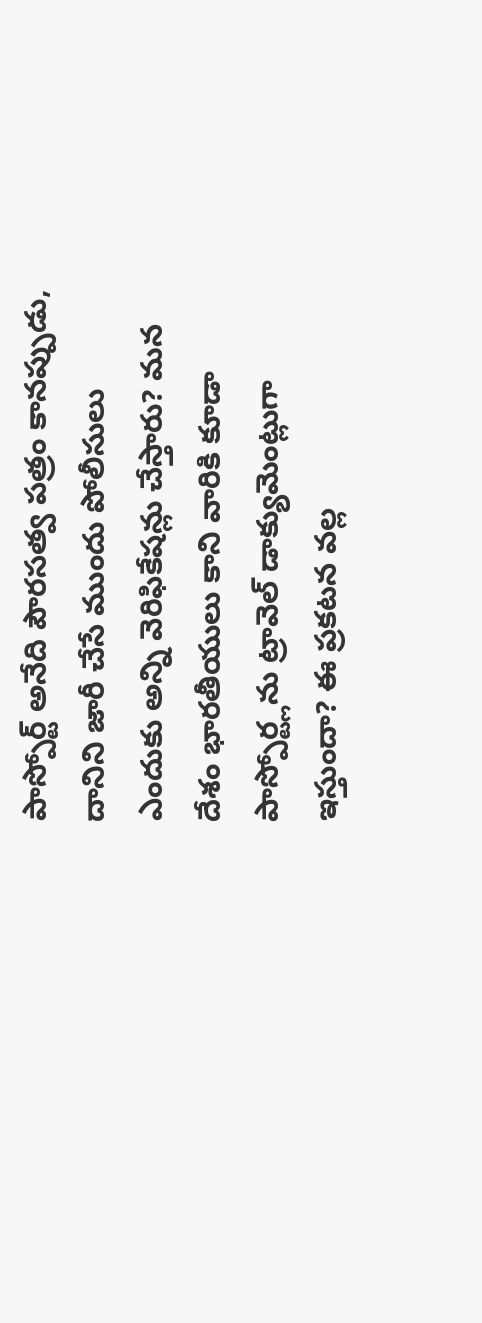పాస్పోర్ట్ అనేది పౌరసత్వ పత్రం కానప్పుడు, దానిని జారీ చేసే ముందు పోలీసులు ఎందుకు అన్ని వెరిఫికేషన్లు చేస్తారు? మన దేశం భారతీయులు కాని వారికి కూడా పాస్పోర్ట్లను ట్రావెల్ డాక్యుమెంట్లుగా ఇస్తుందా? ఈ ప్రకటన వల్ల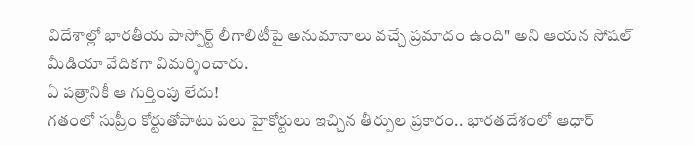విదేశాల్లో భారతీయ పాస్పోర్ట్ లీగాలిటీపై అనుమానాలు వచ్చే ప్రమాదం ఉంది" అని ఆయన సోషల్ మీడియా వేదికగా విమర్శించారు.
ఏ పత్రానికీ ఆ గుర్తింపు లేదు!
గతంలో సుప్రీం కోర్టుతోపాటు పలు హైకోర్టులు ఇచ్చిన తీర్పుల ప్రకారం.. భారతదేశంలో ఆధార్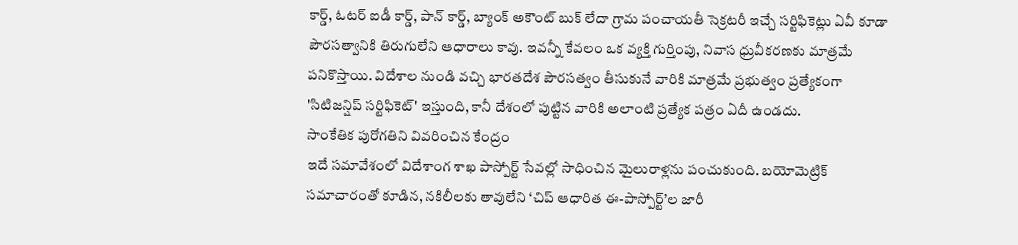కార్డ్, ఓటర్ ఐడీ కార్డ్, పాన్ కార్డ్, బ్యాంక్ అకౌంట్ బుక్ లేదా గ్రామ పంచాయతీ సెక్రటరీ ఇచ్చే సర్టిఫికెట్లు ఏవీ కూడా పౌరసత్వానికి తిరుగులేని ఆధారాలు కావు. ఇవన్నీ కేవలం ఒక వ్యక్తి గుర్తింపు, నివాస ధ్రువీకరణకు మాత్రమే పనికొస్తాయి. విదేశాల నుండి వచ్చి భారతదేశ పౌరసత్వం తీసుకునే వారికి మాత్రమే ప్రభుత్వం ప్రత్యేకంగా 'సిటిజన్షిప్ సర్టిఫికెట్' ఇస్తుంది, కానీ దేశంలో పుట్టిన వారికి అలాంటి ప్రత్యేక పత్రం ఏదీ ఉండదు.
సాంకేతిక పురోగతిని వివరించిన కేంద్రం
ఇదే సమావేశంలో విదేశాంగ శాఖ పాస్పోర్ట్ సేవల్లో సాధించిన మైలురాళ్లను పంచుకుంది. బయోమెట్రిక్ సమాచారంతో కూడిన, నకిలీలకు తావులేని ‘చిప్ ఆధారిత ఈ-పాస్పోర్ట్’ల జారీ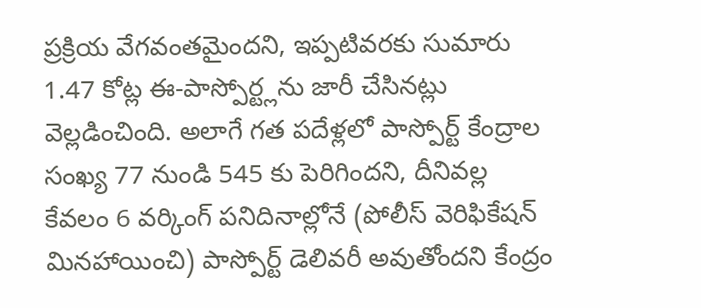ప్రక్రియ వేగవంతమైందని, ఇప్పటివరకు సుమారు 1.47 కోట్ల ఈ-పాస్పోర్ట్లను జారీ చేసినట్లు వెల్లడించింది. అలాగే గత పదేళ్లలో పాస్పోర్ట్ కేంద్రాల సంఖ్య 77 నుండి 545 కు పెరిగిందని, దీనివల్ల కేవలం 6 వర్కింగ్ పనిదినాల్లోనే (పోలీస్ వెరిఫికేషన్ మినహాయించి) పాస్పోర్ట్ డెలివరీ అవుతోందని కేంద్రం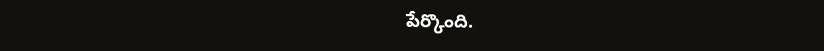పేర్కొంది.